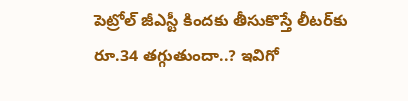పెట్రోల్ జీఎస్టీ కిందకు తీసుకొస్తే లీటర్‌కు రూ.34 తగ్గుతుందా..? ఇవిగో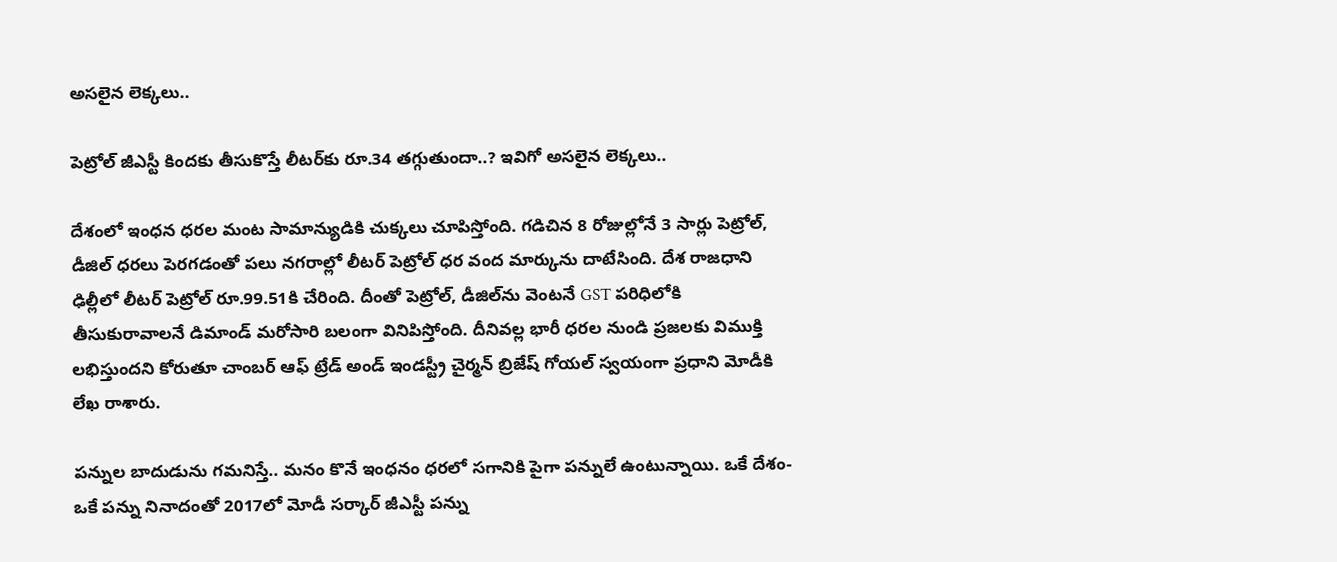అసలైన లెక్కలు..

పెట్రోల్ జీఎస్టీ కిందకు తీసుకొస్తే లీటర్‌కు రూ.34 తగ్గుతుందా..? ఇవిగో అసలైన లెక్కలు..

దేశంలో ఇంధన ధరల మంట సామాన్యుడికి చుక్కలు చూపిస్తోంది. గడిచిన 8 రోజుల్లోనే 3 సార్లు పెట్రోల్, డీజిల్ ధరలు పెరగడంతో పలు నగరాల్లో లీటర్ పెట్రోల్ ధర వంద మార్కును దాటేసింది. దేశ రాజధాని ఢిల్లీలో లీటర్ పెట్రోల్ రూ.99.51కి చేరింది. దీంతో పెట్రోల్, డీజిల్‌ను వెంటనే GST పరిధిలోకి తీసుకురావాలనే డిమాండ్ మరోసారి బలంగా వినిపిస్తోంది. దీనివల్ల భారీ ధరల నుండి ప్రజలకు విముక్తి లభిస్తుందని కోరుతూ చాంబర్ ఆఫ్ ట్రేడ్ అండ్ ఇండస్ట్రీ చైర్మన్ బ్రిజేష్ గోయల్ స్వయంగా ప్రధాని మోడీకి లేఖ రాశారు.

పన్నుల బాదుడును గమనిస్తే.. మనం కొనే ఇంధనం ధరలో సగానికి పైగా పన్నులే ఉంటున్నాయి. ఒకే దేశం-ఒకే పన్ను నినాదంతో 2017లో మోడీ సర్కార్ జీఎస్టీ పన్ను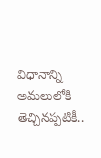విధానాన్ని అమలులోకి తెచ్చినప్పటికీ..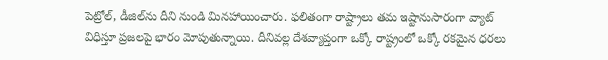పెట్రోల్, డీజిల్‌ను దీని నుండి మినహాయించారు. ఫలితంగా రాష్ట్రాలు తమ ఇష్టానుసారంగా వ్యాట్ విధిస్తూ ప్రజలపై భారం మోపుతున్నాయి. దీనివల్ల దేశవ్యాప్తంగా ఒక్కో రాష్ట్రంలో ఒక్కో రకమైన ధరలు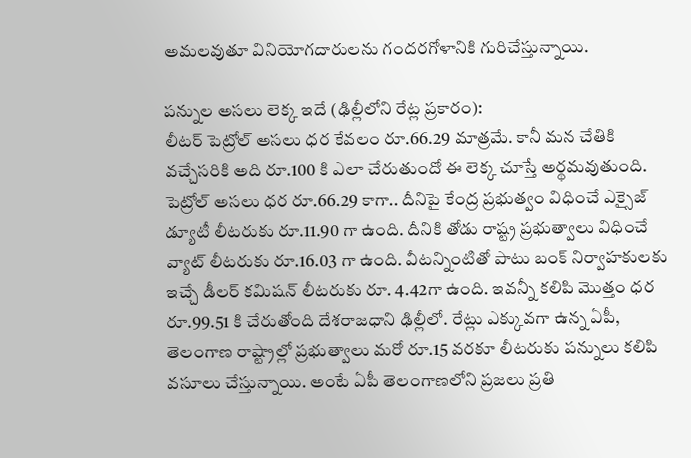అమలవుతూ వినియోగదారులను గందరగోళానికి గురిచేస్తున్నాయి.

పన్నుల అసలు లెక్క ఇదే (ఢిల్లీలోని రేట్ల ప్రకారం):
లీటర్ పెట్రోల్ అసలు ధర కేవలం రూ.66.29 మాత్రమే. కానీ మన చేతికి వచ్చేసరికి అది రూ.100 కి ఎలా చేరుతుందో ఈ లెక్క చూస్తే అర్థమవుతుంది. పెట్రోల్ అసలు ధర రూ.66.29 కాగా.. దీనిపై కేంద్ర ప్రభుత్వం విధించే ఎక్సైజ్ డ్యూటీ లీటరుకు రూ.11.90 గా ఉంది. దీనికి తోడు రాష్ట్ర ప్రభుత్వాలు విధించే వ్యాట్ లీటరుకు రూ.16.03 గా ఉంది. వీటన్నింటితో పాటు బంక్ నిర్వాహకులకు ఇచ్చే డీలర్ కమిషన్ లీటరుకు రూ. 4.42గా ఉంది. ఇవన్నీ కలిపి మొత్తం ధర రూ.99.51 కి చేరుతోంది దేశరాజధాని ఢిల్లీలో. రేట్లు ఎక్కువగా ఉన్న ఏపీ, తెలంగాణ రాష్ట్రాల్లో ప్రభుత్వాలు మరో రూ.15 వరకూ లీటరుకు పన్నులు కలిపి వసూలు చేస్తున్నాయి. అంటే ఏపీ తెలంగాణలోని ప్రజలు ప్రతి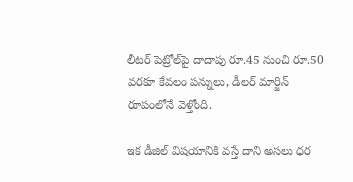లీటర్ పెట్రోల్‌పై దాదాపు రూ.45 నుంచి రూ.50 వరకూ కేవలం పన్నులు, డీలర్ మార్జిన్ రూపంలోనే వెళ్తోంది.

ఇక డీజిల్ విషయానికి వస్తే దాని అసలు ధర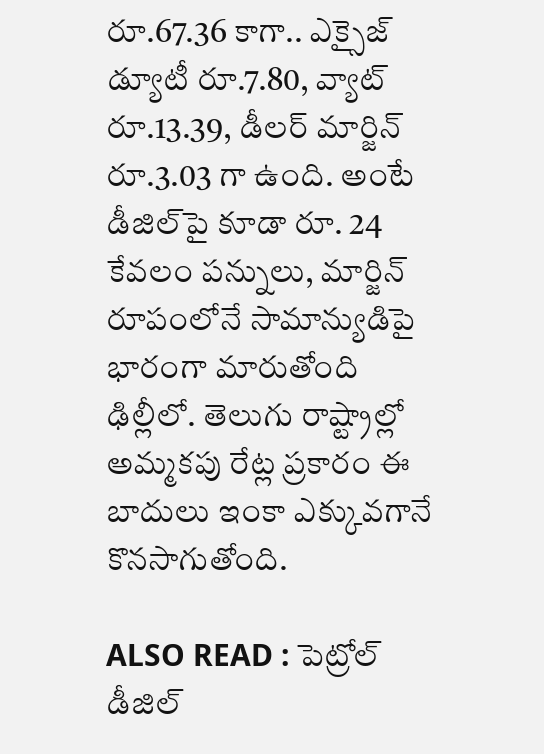రూ.67.36 కాగా.. ఎక్సైజ్ డ్యూటీ రూ.7.80, వ్యాట్ రూ.13.39, డీలర్ మార్జిన్ రూ.3.03 గా ఉంది. అంటే డీజిల్‌పై కూడా రూ. 24 కేవలం పన్నులు, మార్జిన్ రూపంలోనే సామాన్యుడిపై భారంగా మారుతోంది ఢిల్లీలో. తెలుగు రాష్ట్రాల్లో అమ్మకపు రేట్ల ప్రకారం ఈ బాదులు ఇంకా ఎక్కువగానే కొనసాగుతోంది.

ALSO READ : పెట్రోల్ డీజిల్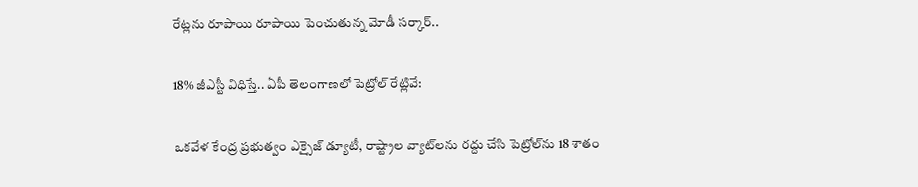రేట్లను రూపాయి రూపాయి పెంచుతున్న మోడీ సర్కార్..

18% జీఎస్టీ విధిస్తే.. ఏపీ తెలంగాణలో పెట్రోల్ రేట్లివే:

ఒకవేళ కేంద్ర ప్రభుత్వం ఎక్సైజ్ డ్యూటీ, రాష్ట్రాల వ్యాట్‌లను రద్దు చేసి పెట్రోల్‌ను 18 శాతం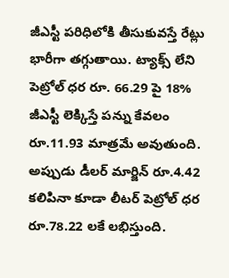జీఎస్టీ పరిధిలోకి తీసుకువస్తే రేట్లు భారీగా తగ్గుతాయి. ట్యాక్స్ లేని పెట్రోల్ ధర రూ. 66.29 పై 18% జీఎస్టీ లెక్కిస్తే పన్ను కేవలం రూ.11.93 మాత్రమే అవుతుంది. అప్పుడు డీలర్ మార్జిన్ రూ.4.42 కలిపినా కూడా లీటర్ పెట్రోల్ ధర రూ.78.22 లకే లభిస్తుంది.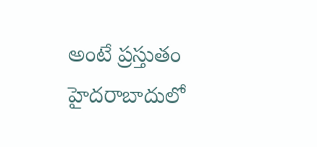అంటే ప్రస్తుతం హైదరాబాదులో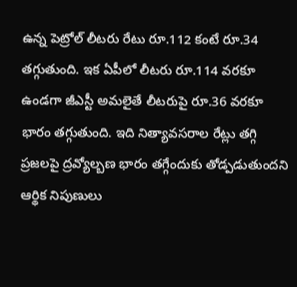ఉన్న పెట్రోల్ లీటరు రేటు రూ.112 కంటే రూ.34 తగ్గుతుంది. ఇక ఏపీలో లీటరు రూ.114 వరకూ ఉండగా జీఎస్టీ అమలైతే లీటరుపై రూ.36 వరకూ భారం తగ్గుతుంది. ఇది నిత్యావసరాల రేట్లు తగ్గి ప్రజలపై ద్రవ్యోల్బణ భారం తగ్గేందుకు తోడ్పడుతుందని ఆర్థిక నిపుణులు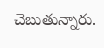చెబుతున్నారు.